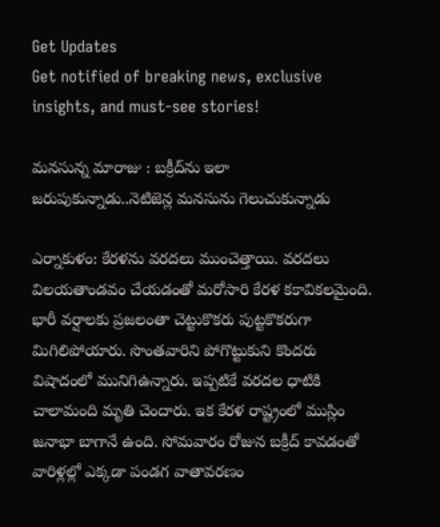Get Updates
Get notified of breaking news, exclusive insights, and must-see stories!

మనసున్న మారాజు : బక్రీద్‌ను ఇలా జరుపుకున్నాడు..నెటిజెన్ల మనసును గెలుచుకున్నాడు

ఎర్నాకుళం: కేరళను వరదలు ముంచెత్తాయి. వరదలు విలయతాండవం చేయడంతో మరోసారి కేరళ కకావికలమైంది. భారీ వర్షాలకు ప్రజలంతా చెట్టుకొకరు పుట్టకొకరుగా మిగిలిపోయారు. సొంతవారిని పోగొట్టుకుని కొందరు విషాదంలో మునిగిఉన్నారు. ఇప్పటికే వరదల ధాటికి చాలామంది మృతి చెందారు. ఇక కేరళ రాష్ట్రంలో ముస్లిం జనాభా బాగానే ఉంది. సోమవారం రోజున బక్రీద్ కావడంతో వారిళ్లల్లో ఎక్కడా పండగ వాతావరణం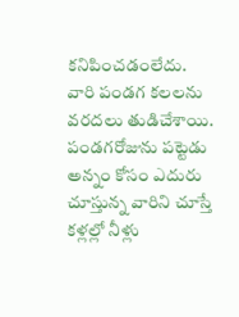కనిపించడంలేదు. వారి పండగ కలలను వరదలు తుడిచేశాయి. పండగరోజును పట్టెడు అన్నం కోసం ఎదురు చూస్తున్న వారిని చూస్తే కళ్లల్లో నీళ్లు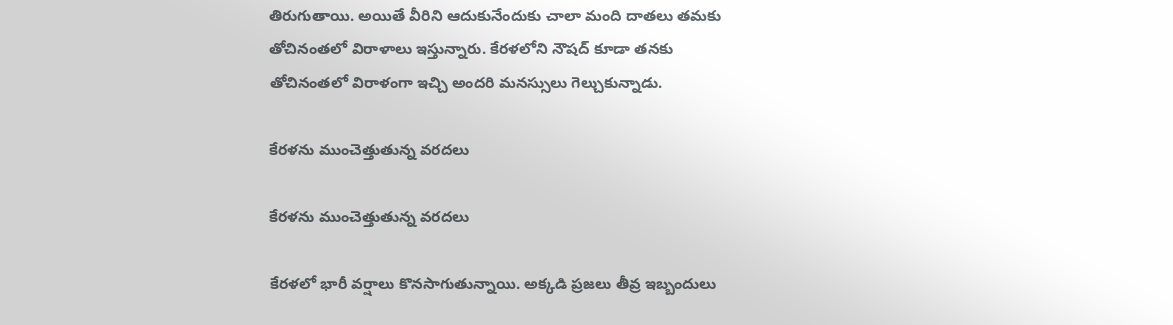తిరుగుతాయి. అయితే వీరిని ఆదుకునేందుకు చాలా మంది దాతలు తమకు తోచినంతలో విరాళాలు ఇస్తున్నారు. కేరళలోని నౌషద్ కూడా తనకు తోచినంతలో విరాళంగా ఇచ్చి అందరి మనస్సులు గెల్చుకున్నాడు.

కేరళను ముంచెత్తుతున్న వరదలు

కేరళను ముంచెత్తుతున్న వరదలు

కేరళలో భారీ వర్షాలు కొనసాగుతున్నాయి. అక్కడి ప్రజలు తీవ్ర ఇబ్బందులు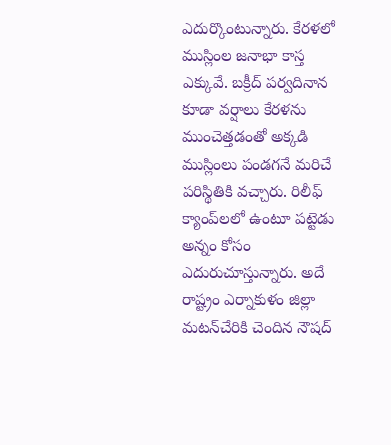ఎదుర్కొంటున్నారు. కేరళలో ముస్లింల జనాభా కాస్త ఎక్కువే. బక్రీద్ పర్వదినాన కూడా వర్షాలు కేరళను ముంచెత్తడంతో అక్కడి ముస్లింలు పండగనే మరిచే పరిస్థితికి వచ్చారు. రిలీఫ్ క్యాంప్‌లలో ఉంటూ పట్టెడు అన్నం కోసం ఎదురుచూస్తున్నారు. అదే రాష్ట్రం ఎర్నాకుళం జిల్లా మటన్‌చేరికి చెందిన నౌషద్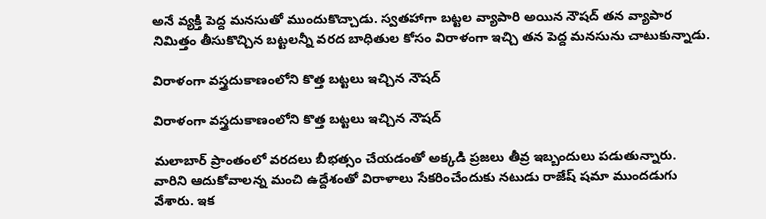అనే వ్యక్తి పెద్ద మనసుతో ముందుకొచ్చాడు. స్వతహాగా బట్టల వ్యాపారి అయిన నౌషద్ తన వ్యాపార నిమిత్తం తీసుకొచ్చిన బట్టలన్నీ వరద బాధితుల కోసం విరాళంగా ఇచ్చి తన పెద్ద మనసును చాటుకున్నాడు.

విరాళంగా వస్త్రదుకాణంలోని కొత్త బట్టలు ఇచ్చిన నౌషద్

విరాళంగా వస్త్రదుకాణంలోని కొత్త బట్టలు ఇచ్చిన నౌషద్

మలాబార్ ప్రాంతంలో వరదలు బీభత్సం చేయడంతో అక్కడి ప్రజలు తీవ్ర ఇబ్బందులు పడుతున్నారు. వారిని ఆదుకోవాలన్న మంచి ఉద్దేశంతో విరాళాలు సేకరించేందుకు నటుడు రాజేష్ షమా ముందడుగు వేశారు. ఇక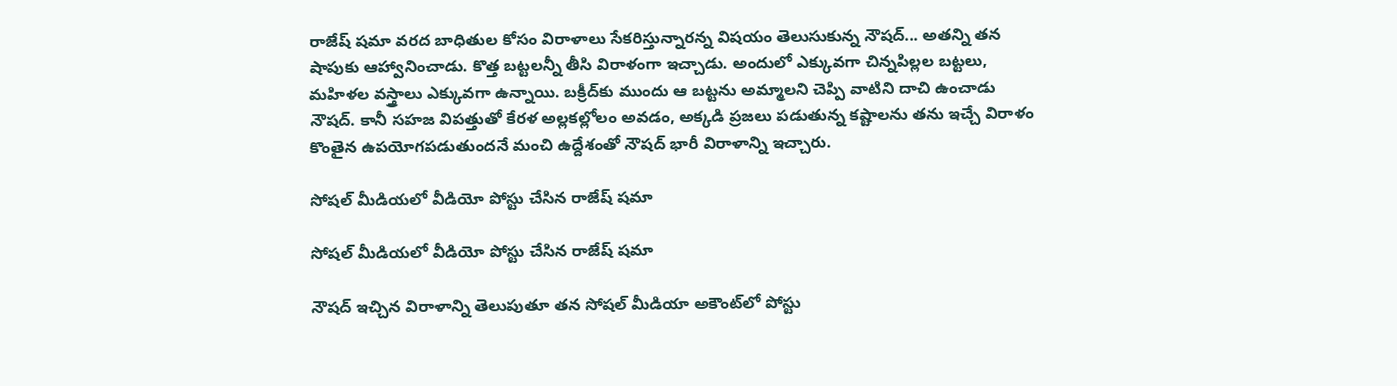రాజేష్ షమా వరద బాధితుల కోసం విరాళాలు సేకరిస్తున్నారన్న విషయం తెలుసుకున్న నౌషద్... అతన్ని తన షాపుకు ఆహ్వానించాడు. కొత్త బట్టలన్నీ తీసి విరాళంగా ఇచ్చాడు. అందులో ఎక్కువగా చిన్నపిల్లల బట్టలు, మహిళల వస్త్రాలు ఎక్కువగా ఉన్నాయి. బక్రీద్‌కు ముందు ఆ బట్టను అమ్మాలని చెప్పి వాటిని దాచి ఉంచాడు నౌషద్. కానీ సహజ విపత్తుతో కేరళ అల్లకల్లోలం అవడం, అక్కడి ప్రజలు పడుతున్న కష్టాలను తను ఇచ్చే విరాళం కొంతైన ఉపయోగపడుతుందనే మంచి ఉద్దేశంతో నౌషద్ భారీ విరాళాన్ని ఇచ్చారు.

సోషల్ మీడియలో వీడియో పోస్టు చేసిన రాజేష్ షమా

సోషల్ మీడియలో వీడియో పోస్టు చేసిన రాజేష్ షమా

నౌషద్ ఇచ్చిన విరాళాన్ని తెలుపుతూ తన సోషల్ మీడియా అకౌంట్‌లో పోస్టు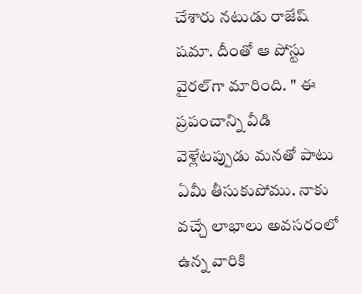చేశారు నటుడు రాజేష్ షమా. దీంతో ఆ పోస్టు వైరల్‌గా మారింది. " ఈ ప్రపంచాన్ని వీడి వెళ్లేటప్పుడు మనతో పాటు ఏమీ తీసుకుపోము. నాకు వచ్చే లాభాలు అవసరంలో ఉన్న వారికి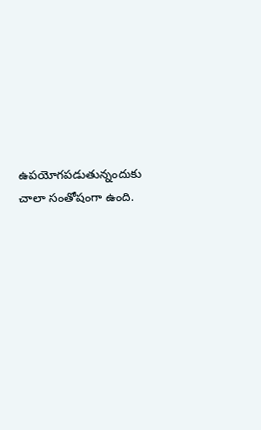ఉపయోగపడుతున్నందుకు చాలా సంతోషంగా ఉంది.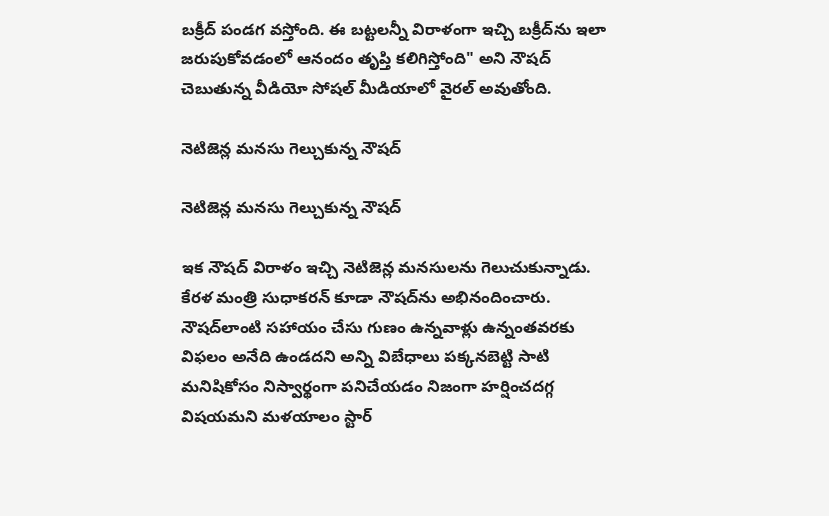బక్రీద్ పండగ వస్తోంది. ఈ బట్టలన్నీ విరాళంగా ఇచ్చి బక్రీద్‌ను ఇలా జరుపుకోవడంలో ఆనందం తృప్తి కలిగిస్తోంది" అని నౌషద్ చెబుతున్న వీడియో సోషల్ మీడియాలో వైరల్ అవుతోంది.

నెటిజెన్ల మనసు గెల్చుకున్న నౌషద్

నెటిజెన్ల మనసు గెల్చుకున్న నౌషద్

ఇక నౌషద్ విరాళం ఇచ్చి నెటిజెన్ల మనసులను గెలుచుకున్నాడు. కేరళ మంత్రి సుధాకరన్ కూడా నౌషద్‌ను అభినందించారు. నౌషద్‌లాంటి సహాయం చేసు గుణం ఉన్నవాళ్లు ఉన్నంతవరకు విఫలం అనేది ఉండదని అన్ని విబేధాలు పక్కనబెట్టి సాటి మనిషికోసం నిస్వార్థంగా పనిచేయడం నిజంగా హర్షించదగ్గ విషయమని మళయాలం స్టార్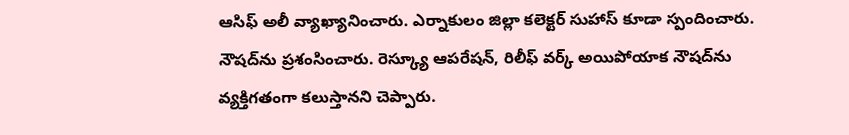ఆసిఫ్ అలీ వ్యాఖ్యానించారు. ఎర్నాకులం జిల్లా కలెక్టర్ సుహాస్ కూడా స్పందించారు. నౌషద్‌ను ప్రశంసించారు. రెస్క్యూ ఆపరేషన్, రిలీఫ్ వర్క్ అయిపోయాక నౌషద్‌ను వ్యక్తిగతంగా కలుస్తానని చెప్పారు.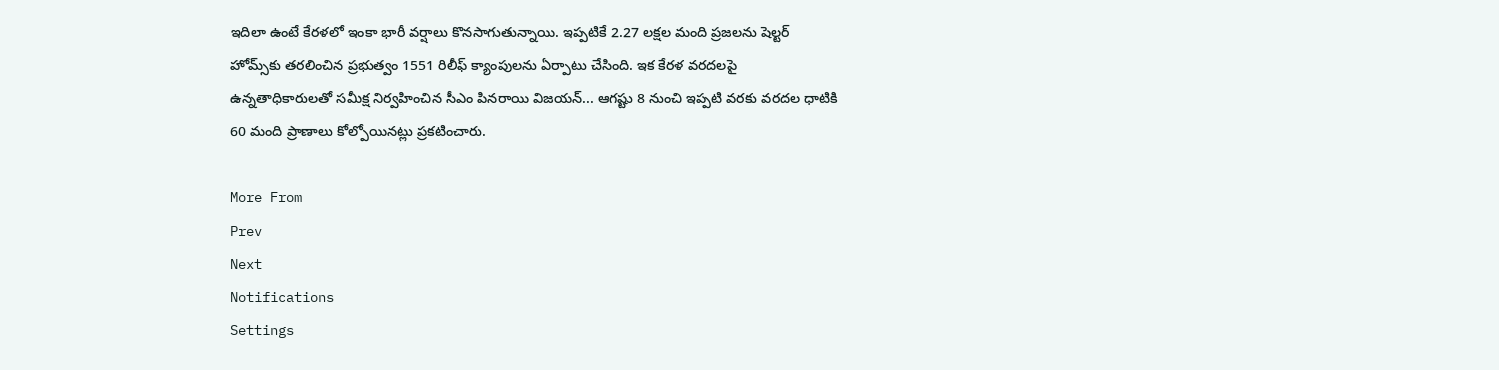ఇదిలా ఉంటే కేరళలో ఇంకా భారీ వర్షాలు కొనసాగుతున్నాయి. ఇప్పటికే 2.27 లక్షల మంది ప్రజలను షెల్టర్ హోమ్స్‌కు తరలించిన ప్రభుత్వం 1551 రిలీఫ్ క్యాంపులను ఏర్పాటు చేసింది. ఇక కేరళ వరదలపై ఉన్నతాధికారులతో సమీక్ష నిర్వహించిన సీఎం పినరాయి విజయన్... ఆగష్టు 8 నుంచి ఇప్పటి వరకు వరదల ధాటికి 60 మంది ప్రాణాలు కోల్పోయినట్లు ప్రకటించారు.

More From
Prev
Next
Notifications
Settings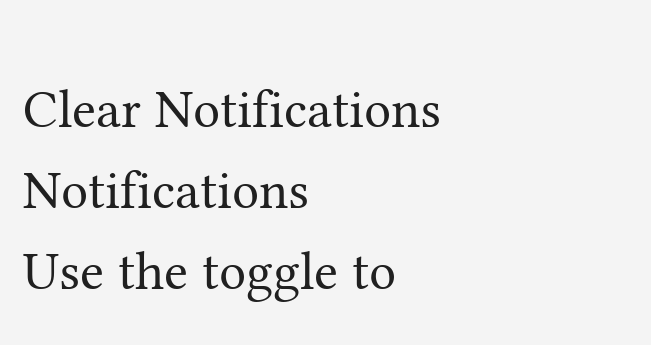Clear Notifications
Notifications
Use the toggle to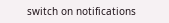switch on notifications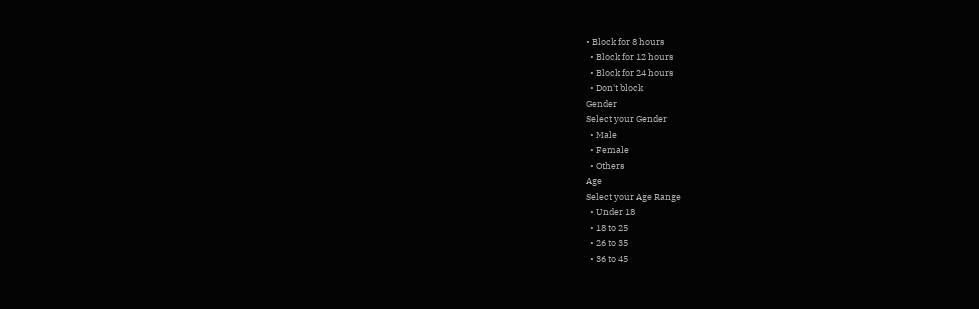• Block for 8 hours
  • Block for 12 hours
  • Block for 24 hours
  • Don't block
Gender
Select your Gender
  • Male
  • Female
  • Others
Age
Select your Age Range
  • Under 18
  • 18 to 25
  • 26 to 35
  • 36 to 45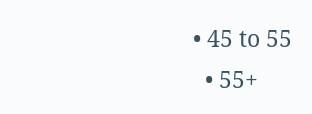• 45 to 55
  • 55+